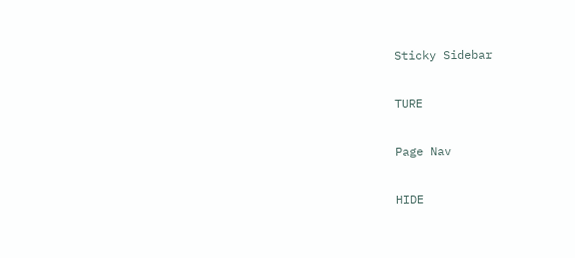Sticky Sidebar

TURE

Page Nav

HIDE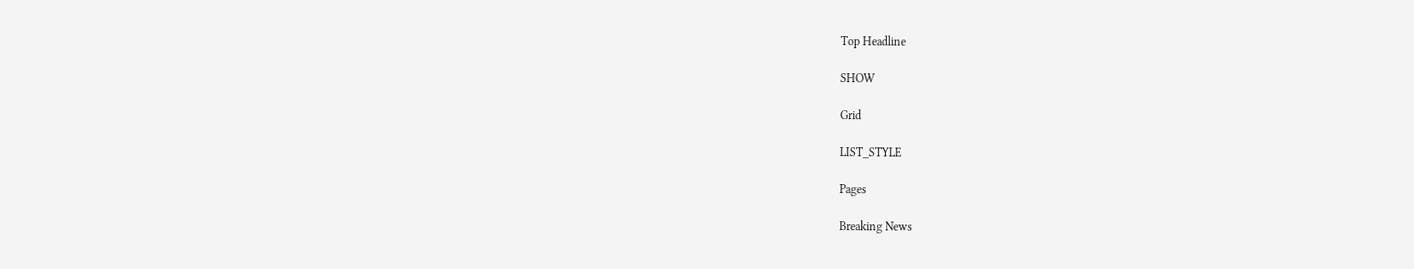Top Headline

SHOW

Grid

LIST_STYLE

Pages

Breaking News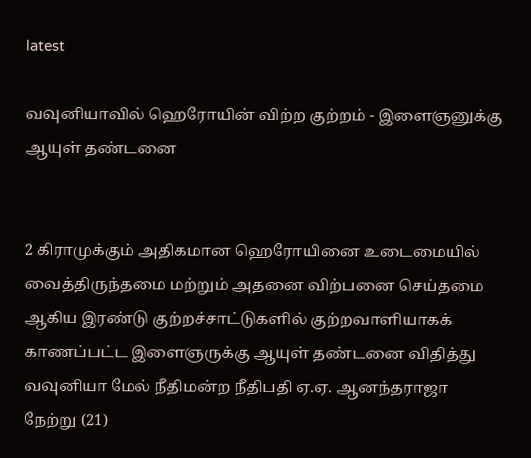latest

வவுனியாவில் ஹெரோயின் விற்ற குற்றம் - இளைஞனுக்கு ஆயுள் தண்டனை


2 கிராமுக்கும் அதிகமான ஹெரோயினை உடைமையில் வைத்திருந்தமை மற்றும் அதனை விற்பனை செய்தமை ஆகிய இரண்டு குற்றச்சாட்டுகளில் குற்றவாளியாகக் காணப்பட்ட இளைஞருக்கு ஆயுள் தண்டனை விதித்து வவுனியா மேல் நீதிமன்ற நீதிபதி ஏ.ஏ. ஆனந்தராஜா நேற்று (21)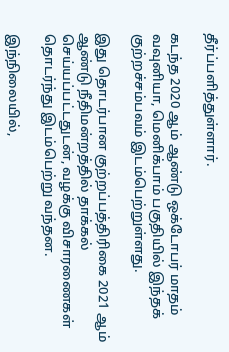தீர்ப்பளித்துள்ளார்.

கடந்த 2020 ஆம் ஆண்டு ஒக்டோபர் மாதம் வவுனியா, மெனிக்பாம் பகுதியில் இந்தக் குற்றச்சம்பவம் இடம்பெற்றுள்ளது.

இது தொடர்பான குற்றப்பத்திரிகை 2021 ஆம் ஆண்டு நீதிமன்றத்தில் தாக்கல் செய்யப்பட்டதுடன், வழக்கு விசாரணைகள் தொடர்ந்து இடம்பெற்று வந்தன.

இந்நிலையில்,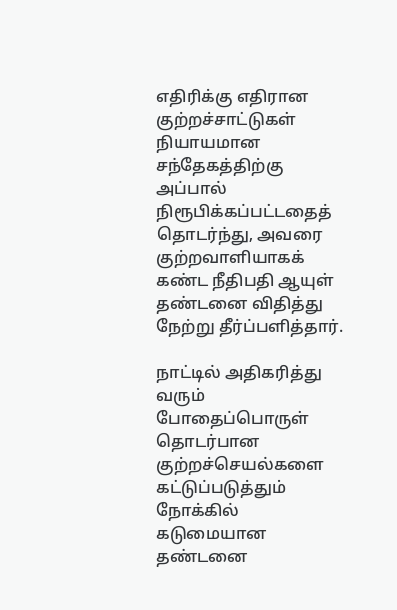எதிரிக்கு எதிரான குற்றச்சாட்டுகள் நியாயமான சந்தேகத்திற்கு அப்பால் நிரூபிக்கப்பட்டதைத் தொடர்ந்து, அவரை குற்றவாளியாகக் கண்ட நீதிபதி ஆயுள் தண்டனை விதித்து நேற்று தீர்ப்பளித்தார்.

நாட்டில் அதிகரித்து வரும் போதைப்பொருள் தொடர்பான குற்றச்செயல்களை கட்டுப்படுத்தும் நோக்கில் கடுமையான தண்டனை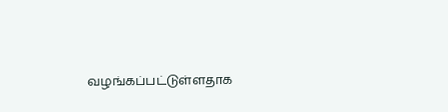வழங்கப்பட்டுள்ளதாக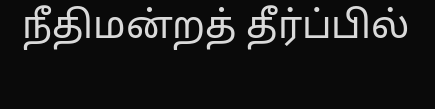நீதிமன்றத் தீர்ப்பில்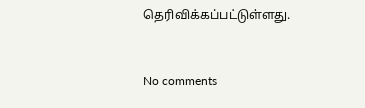தெரிவிக்கப்பட்டுள்ளது.


No comments